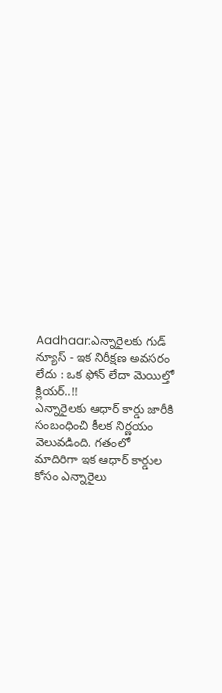Aadhaar:ఎన్నారైలకు గుడ్ న్యూస్ - ఇక నిరీక్షణ అవసరం లేదు : ఒక ఫోన్ లేదా మెయిల్తో క్లియర్..!!
ఎన్నారైలకు ఆధార్ కార్డు జారీకి సంబంధించి కీలక నిర్ణయం వెలువడింది. గతంలో మాదిరిగా ఇక ఆధార్ కార్డుల కోసం ఎన్నారైలు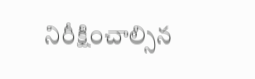నిరీక్షించాల్సిన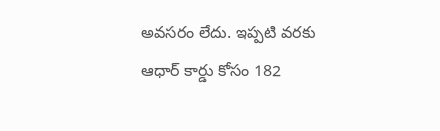అవసరం లేదు. ఇప్పటి వరకు ఆధార్ కార్డు కోసం 182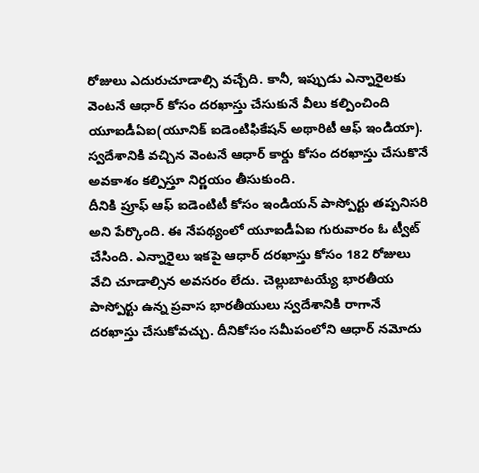రోజులు ఎదురుచూడాల్సి వచ్చేది. కానీ, ఇప్పుడు ఎన్నారైలకు వెంటనే ఆధార్ కోసం దరఖాస్తు చేసుకునే వీలు కల్పించింది యూఐడీఏఐ(యూనిక్ ఐడెంటిఫికేషన్ అథారిటీ ఆఫ్ ఇండియా). స్వదేశానికి వచ్చిన వెంటనే ఆధార్ కార్డు కోసం దరఖాస్తు చేసుకొనే అవకాశం కల్పిస్తూ నిర్ణయం తీసుకుంది.
దీనికి ప్రూఫ్ ఆఫ్ ఐడెంటిటీ కోసం ఇండియన్ పాస్పోర్టు తప్పనిసరి అని పేర్కొంది. ఈ నేపథ్యంలో యూఐడీఏఐ గురువారం ఓ ట్వీట్ చేసింది. ఎన్నారైలు ఇకపై ఆధార్ దరఖాస్తు కోసం 182 రోజులు వేచి చూడాల్సిన అవసరం లేదు. చెల్లుబాటయ్యే భారతీయ పాస్పోర్టు ఉన్న ప్రవాస భారతీయులు స్వదేశానికి రాగానే దరఖాస్తు చేసుకోవచ్చు. దీనికోసం సమీపంలోని ఆధార్ నమోదు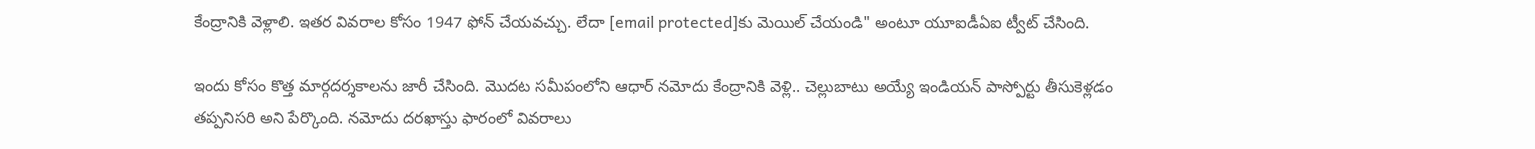కేంద్రానికి వెళ్లాలి. ఇతర వివరాల కోసం 1947 ఫోన్ చేయవచ్చు. లేదా [email protected]కు మెయిల్ చేయండి" అంటూ యూఐడీఏఐ ట్వీట్ చేసింది.

ఇందు కోసం కొత్త మార్గదర్శకాలను జారీ చేసింది. మొదట సమీపంలోని ఆధార్ నమోదు కేంద్రానికి వెళ్లి.. చెల్లుబాటు అయ్యే ఇండియన్ పాస్పోర్టు తీసుకెళ్లడం తప్పనిసరి అని పేర్కొంది. నమోదు దరఖాస్తు ఫారంలో వివరాలు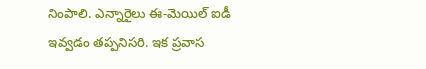నింపాలి. ఎన్నారైలు ఈ-మెయిల్ ఐడీ ఇవ్వడం తప్పనిసరి. ఇక ప్రవాస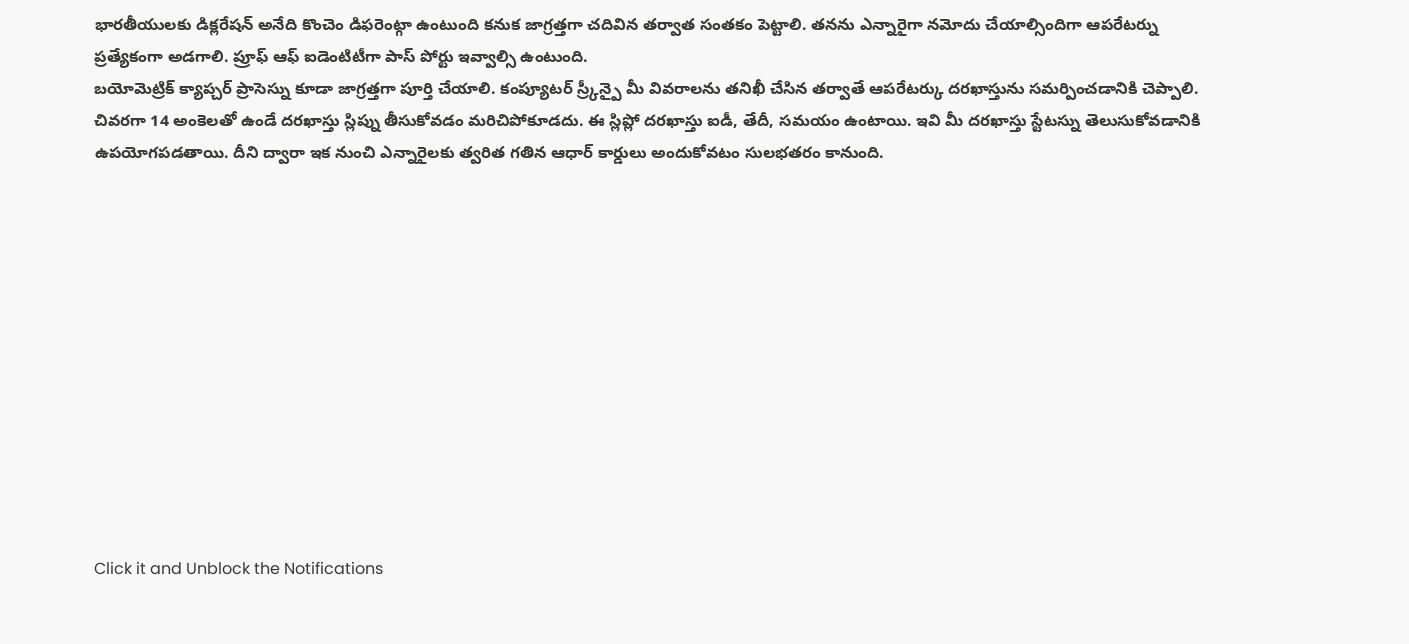భారతీయులకు డిక్లరేషన్ అనేది కొంచెం డిఫరెంట్గా ఉంటుంది కనుక జాగ్రత్తగా చదివిన తర్వాత సంతకం పెట్టాలి. తనను ఎన్నారైగా నమోదు చేయాల్సిందిగా ఆపరేటర్ను ప్రత్యేకంగా అడగాలి. ప్రూఫ్ ఆఫ్ ఐడెంటిటీగా పాస్ పోర్టు ఇవ్వాల్సి ఉంటుంది.
బయోమెట్రిక్ క్యాప్చర్ ప్రాసెస్ను కూడా జాగ్రత్తగా పూర్తి చేయాలి. కంప్యూటర్ స్ర్కీన్పై మీ వివరాలను తనిఖీ చేసిన తర్వాతే ఆపరేటర్కు దరఖాస్తును సమర్పించడానికి చెప్పాలి. చివరగా 14 అంకెలతో ఉండే దరఖాస్తు స్లిప్ను తీసుకోవడం మరిచిపోకూడదు. ఈ స్లిప్లో దరఖాస్తు ఐడీ, తేదీ, సమయం ఉంటాయి. ఇవి మీ దరఖాస్తు స్టేటస్ను తెలుసుకోవడానికి ఉపయోగపడతాయి. దీని ద్వారా ఇక నుంచి ఎన్నారైలకు త్వరిత గతిన ఆధార్ కార్డులు అందుకోవటం సులభతరం కానుంది.












Click it and Unblock the Notifications